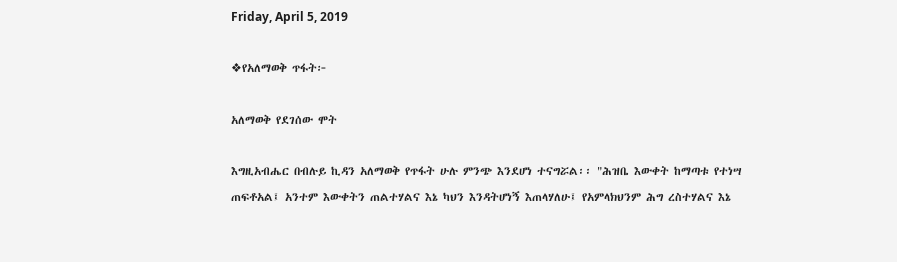Friday, April 5, 2019

❖የአለማወቅ ጥፋት፦

አለማወቅ የደገሰው ሞት

እግዚአብሔር በብሉይ ኪዳን አለማወቅ የጥፋት ሁሉ ምንጭ እንደሆነ ተናግሯል፡፡ "ሕዝቤ እውቀት ከማጣቱ የተነሣ ጠፍቶአል፤ አንተም እውቀትን ጠልተሃልና እኔ ካህን እንዳትሆነኝ እጠላሃለሁ፤ የአምላክህንም ሕግ ረስተሃልና እኔ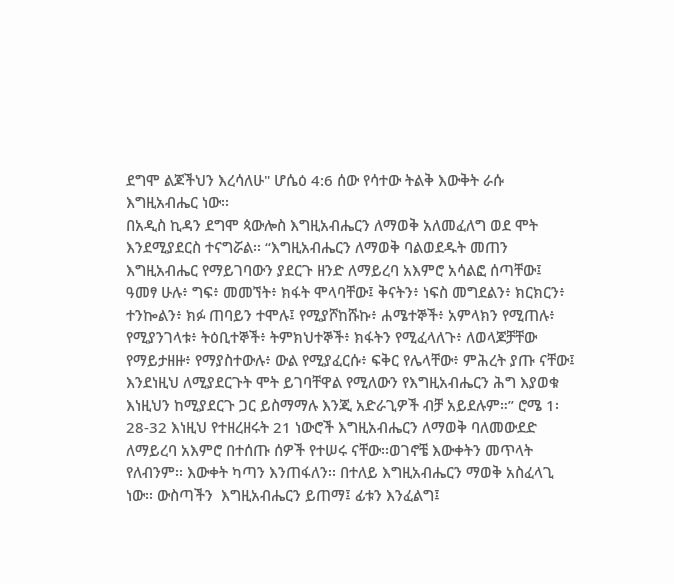ደግሞ ልጆችህን እረሳለሁ" ሆሴዕ 4:6 ሰው የሳተው ትልቅ እውቅት ራሱ እግዚአብሔር ነው፡፡
በአዲስ ኪዳን ደግሞ ጳውሎስ እግዚአብሔርን ለማወቅ አለመፈለግ ወደ ሞት እንደሚያደርስ ተናግሯል፡፡ “እግዚአብሔርን ለማወቅ ባልወደዱት መጠን እግዚአብሔር የማይገባውን ያደርጉ ዘንድ ለማይረባ አእምሮ አሳልፎ ሰጣቸው፤ ዓመፃ ሁሉ፥ ግፍ፥ መመኘት፥ ክፋት ሞላባቸው፤ ቅናትን፥ ነፍስ መግደልን፥ ክርክርን፥ ተንኰልን፥ ክፉ ጠባይን ተሞሉ፤ የሚያሾከሹኩ፥ ሐሜተኞች፥ አምላክን የሚጠሉ፥ የሚያንገላቱ፥ ትዕቢተኞች፥ ትምክህተኞች፥ ክፋትን የሚፈላለጉ፥ ለወላጆቻቸው የማይታዘዙ፥ የማያስተውሉ፥ ውል የሚያፈርሱ፥ ፍቅር የሌላቸው፥ ምሕረት ያጡ ናቸው፤ እንደነዚህ ለሚያደርጉት ሞት ይገባቸዋል የሚለውን የእግዚአብሔርን ሕግ እያወቁ እነዚህን ከሚያደርጉ ጋር ይስማማሉ እንጂ አድራጊዎች ብቻ አይደሉም።” ሮሜ 1፡28-32 እነዚህ የተዘረዘሩት 21 ነውሮች እግዚአብሔርን ለማወቅ ባለመውደድ ለማይረባ አእምሮ በተሰጡ ሰዎች የተሠሩ ናቸው፡፡ወገኖቼ እውቀትን መጥላት የለብንም፡፡ እውቀት ካጣን እንጠፋለን፡፡ በተለይ እግዚአብሔርን ማወቅ አስፈላጊ ነው፡፡ ውስጣችን  እግዚአብሔርን ይጠማ፤ ፊቱን እንፈልግ፤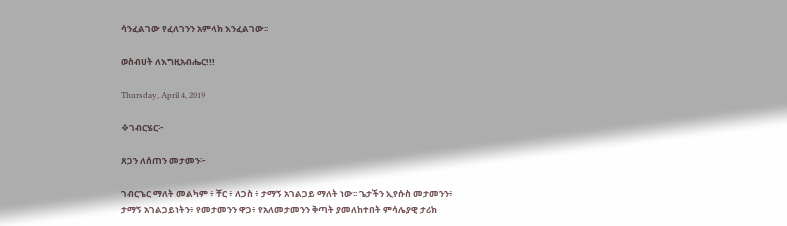ሳንፈልገው የፈለገንን አምላክ እንፈልገው፡፡

ወስብሀት ለእግዚአብሔር!!!

Thursday, April 4, 2019

❖ገብርሄር፦

ጸጋን ለሰጠን መታመን፦

ገብርኄር ማለት መልካም ፥ ቸር ፥ ለጋስ ፥ ታማኝ አገልጋይ ማለት ነው፡፡ ጌታችን ኢየሱስ መታመንን፥ ታማኝ አገልጋይነትን፥ የመታመንን ዋጋ፥ የአለመታመንን ቅጣት ያመለከተበት ምሳሌያዊ ታሪክ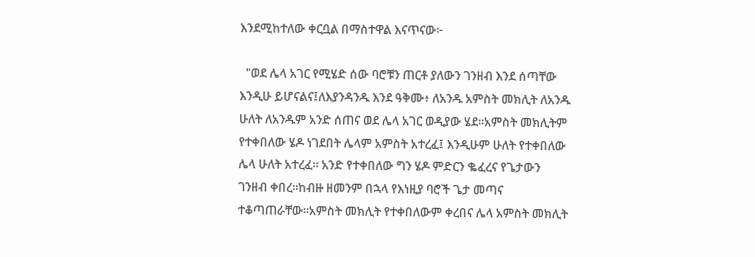እንደሚከተለው ቀርቧል በማስተዋል እናጥናው፦

  "ወደ ሌላ አገር የሚሄድ ሰው ባሮቹን ጠርቶ ያለውን ገንዘብ እንደ ሰጣቸው እንዲሁ ይሆናልና፤ለእያንዳንዱ እንደ ዓቅሙ፥ ለአንዱ አምስት መክሊት ለአንዱ ሁለት ለአንዱም አንድ ሰጠና ወደ ሌላ አገር ወዲያው ሄደ።አምስት መክሊትም የተቀበለው ሄዶ ነገደበት ሌላም አምስት አተረፈ፤ እንዲሁም ሁለት የተቀበለው ሌላ ሁለት አተረፈ። አንድ የተቀበለው ግን ሄዶ ምድርን ቈፈረና የጌታውን ገንዘብ ቀበረ።ከብዙ ዘመንም በኋላ የእነዚያ ባሮች ጌታ መጣና ተቆጣጠራቸው።አምስት መክሊት የተቀበለውም ቀረበና ሌላ አምስት መክሊት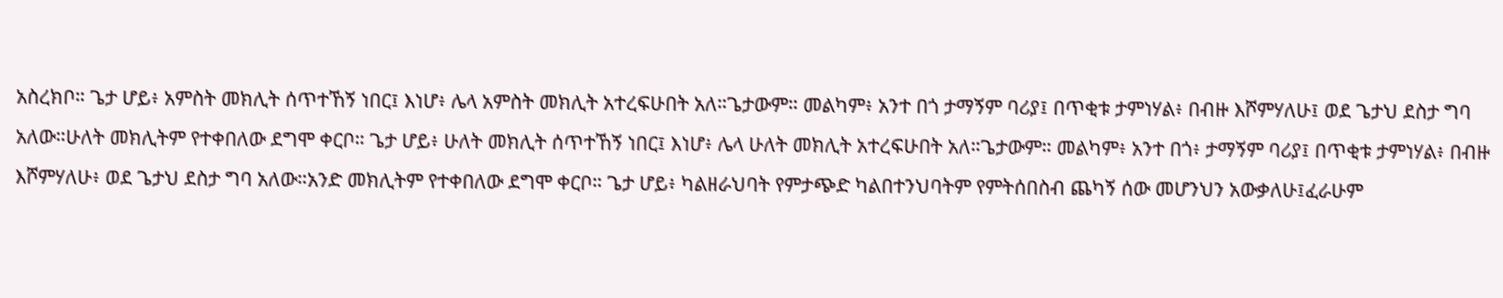አስረክቦ። ጌታ ሆይ፥ አምስት መክሊት ሰጥተኸኝ ነበር፤ እነሆ፥ ሌላ አምስት መክሊት አተረፍሁበት አለ።ጌታውም። መልካም፥ አንተ በጎ ታማኝም ባሪያ፤ በጥቂቱ ታምነሃል፥ በብዙ እሾምሃለሁ፤ ወደ ጌታህ ደስታ ግባ አለው።ሁለት መክሊትም የተቀበለው ደግሞ ቀርቦ። ጌታ ሆይ፥ ሁለት መክሊት ሰጥተኸኝ ነበር፤ እነሆ፥ ሌላ ሁለት መክሊት አተረፍሁበት አለ።ጌታውም። መልካም፥ አንተ በጎ፥ ታማኝም ባሪያ፤ በጥቂቱ ታምነሃል፥ በብዙ እሾምሃለሁ፥ ወደ ጌታህ ደስታ ግባ አለው።አንድ መክሊትም የተቀበለው ደግሞ ቀርቦ። ጌታ ሆይ፥ ካልዘራህባት የምታጭድ ካልበተንህባትም የምትሰበስብ ጨካኝ ሰው መሆንህን አውቃለሁ፤ፈራሁም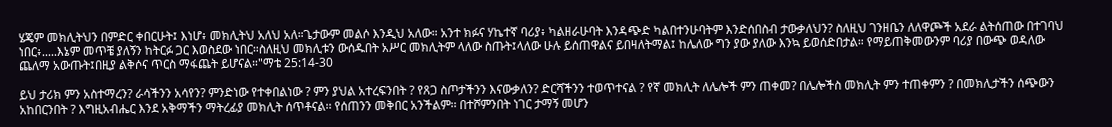ሄጄም መክሊትህን በምድር ቀበርሁት፤ እነሆ፥ መክሊትህ አለህ አለ።ጌታውም መልሶ እንዲህ አለው። አንተ ክፉና ሃኬተኛ ባሪያ፥ ካልዘራሁባት እንዳጭድ ካልበተንሁባትም እንድሰበስብ ታውቃለህን? ስለዚህ ገንዘቤን ለለዋጮች አደራ ልትሰጠው በተገባህ ነበር፥.....እኔም መጥቼ ያለኝን ከትርፉ ጋር እወስደው ነበር።ስለዚህ መክሊቱን ውሰዱበት አሥር መክሊትም ላለው ስጡት፤ላለው ሁሉ ይሰጠዋልና ይበዛለትማል፤ ከሌለው ግን ያው ያለው እንኳ ይወሰድበታል። የማይጠቅመውንም ባሪያ በውጭ ወዳለው ጨለማ አውጡት፤በዚያ ልቅሶና ጥርስ ማፋጨት ይሆናል።"ማቴ 25:14-30

ይህ ታሪክ ምን አስተማረን? ራሳችንን አሳየን? ምንድነው የተቀበልነው ? ምን ያህል አተረፍንበት ? የጸጋ ስጦታችንን እናውቃለን? ድርሻችንን ተወጥተናል ? የኛ መክሊት ለሌሎች ምን ጠቀመ? በሌሎችስ መክሊት ምን ተጠቀምን ? በመክሊታችን ሰጭውን አከበርንበት ? እግዚአብሔር እንደ አቅማችን ማትረፊያ መክሊት ሰጥቶናል፡፡ የሰጠንን መቅበር አንችልም፡፡ በተሾምንበት ነገር ታማኝ መሆን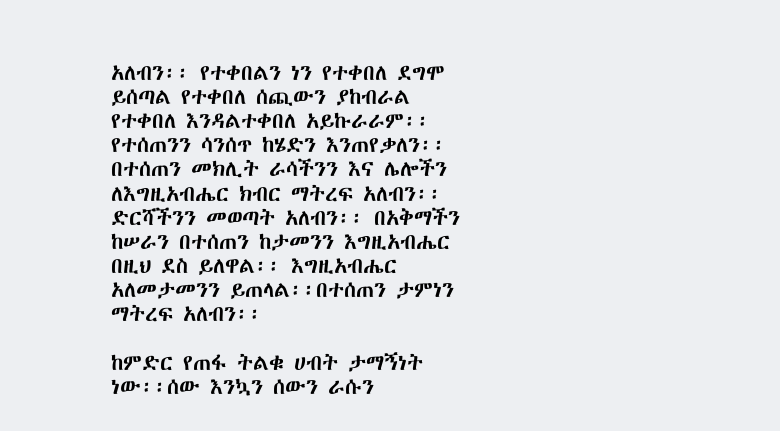አለብን፡፡ የተቀበልን ነን የተቀበለ ደግሞ ይሰጣል የተቀበለ ሰጪውን ያከብራል የተቀበለ እንዳልተቀበለ አይኩራራም፡፡የተሰጠንን ሳንሰጥ ከሄድን እንጠየቃለን፡፡ በተሰጠን መክሊት ራሳችንን እና ሌሎችን ለእግዚአብሔር ክብር ማትረፍ አለብን፡፡ ድርሻችንን መወጣት አለብን፡፡ በአቅማችን ከሠራን በተሰጠን ከታመንን እግዚአብሔር በዚህ ደስ ይለዋል፡፡ እግዚአብሔር አለመታመንን ይጠላል፡፡በተሰጠን ታምነን ማትረፍ አለብን፡፡

ከምድር የጠፋ ትልቁ ሀብት ታማኝነት ነው፡፡ሰው እንኳን ሰውን ራሱን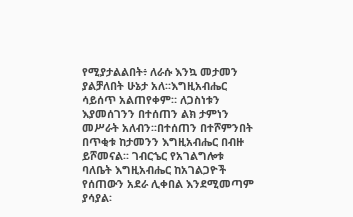የሚያታልልበት፥ ለራሱ እንኳ መታመን ያልቻለበት ሁኔታ አለ፡፡እግዚአብሔር ሳይሰጥ አልጠየቀም። ለጋስነቱን እያመሰገንን በተሰጠን ልክ ታምነን መሥራት አለብን፡፡በተሰጠን በተሾምንበት በጥቂቱ ከታመንን እግዚአብሔር በብዙ ይሾመናል፡፡ ገብርኄር የአገልግሎቱ ባለቤት እግዚአብሔር ከአገልጋዮች የሰጠውን አደራ ሊቀበል እንደሚመጣም ያሳያል፡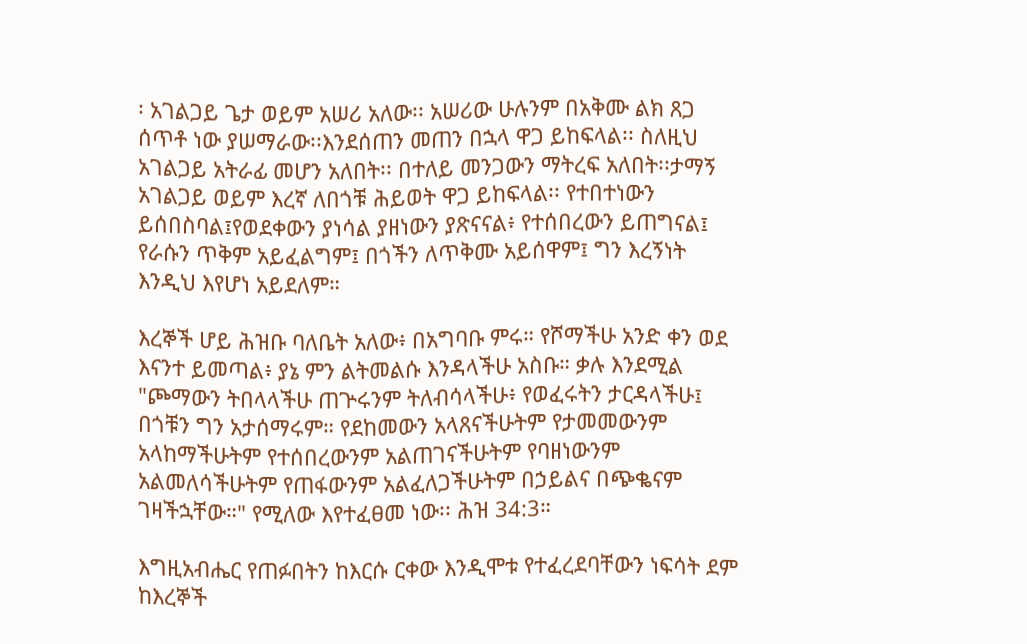፡ አገልጋይ ጌታ ወይም አሠሪ አለው፡፡ አሠሪው ሁሉንም በአቅሙ ልክ ጸጋ ሰጥቶ ነው ያሠማራው፡፡እንደሰጠን መጠን በኋላ ዋጋ ይከፍላል፡፡ ስለዚህ አገልጋይ አትራፊ መሆን አለበት፡፡ በተለይ መንጋውን ማትረፍ አለበት፡፡ታማኝ አገልጋይ ወይም እረኛ ለበጎቹ ሕይወት ዋጋ ይከፍላል፡፡ የተበተነውን ይሰበስባል፤የወደቀውን ያነሳል ያዘነውን ያጽናናል፥ የተሰበረውን ይጠግናል፤ የራሱን ጥቅም አይፈልግም፤ በጎችን ለጥቅሙ አይሰዋም፤ ግን እረኝነት እንዲህ እየሆነ አይደለም።

እረኞች ሆይ ሕዝቡ ባለቤት አለው፥ በአግባቡ ምሩ። የሾማችሁ አንድ ቀን ወደ እናንተ ይመጣል፥ ያኔ ምን ልትመልሱ እንዳላችሁ አስቡ። ቃሉ እንደሚል "ጮማውን ትበላላችሁ ጠጕሩንም ትለብሳላችሁ፥ የወፈሩትን ታርዳላችሁ፤ በጎቹን ግን አታሰማሩም። የደከመውን አላጸናችሁትም የታመመውንም አላከማችሁትም የተሰበረውንም አልጠገናችሁትም የባዘነውንም አልመለሳችሁትም የጠፋውንም አልፈለጋችሁትም በኃይልና በጭቈናም ገዛችኋቸው።" የሚለው እየተፈፀመ ነው፡፡ ሕዝ 34:3።

እግዚአብሔር የጠፉበትን ከእርሱ ርቀው እንዲሞቱ የተፈረደባቸውን ነፍሳት ደም ከእረኞች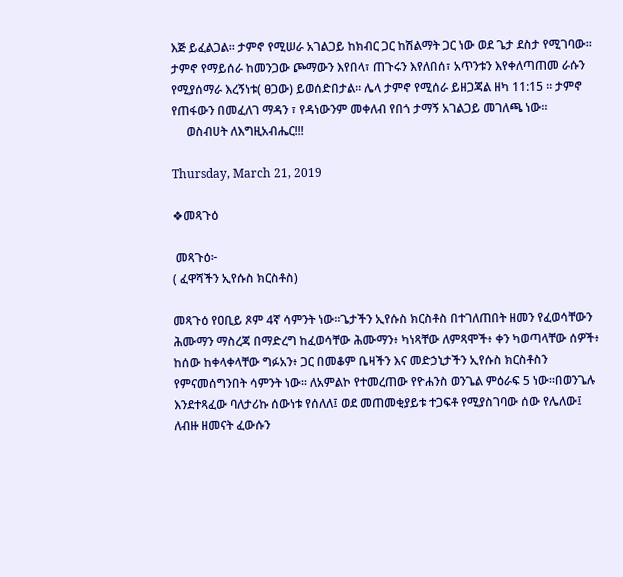እጅ ይፈልጋል፡፡ ታምኖ የሚሠራ አገልጋይ ከክብር ጋር ከሽልማት ጋር ነው ወደ ጌታ ደስታ የሚገባው፡፡  ታምኖ የማይሰራ ከመንጋው ጮማውን እየበላ፣ ጠጉሩን እየለበሰ፣ አጥንቱን እየቀለጣጠመ ራሱን የሚያሰማራ እረኝነቱ( ፀጋው) ይወሰድበታል። ሌላ ታምኖ የሚሰራ ይዘጋጃል ዘካ 11:15 ። ታምኖ የጠፋውን በመፈለገ ማዳን ፣ የዳነውንም መቀለብ የበጎ ታማኝ አገልጋይ መገለጫ ነው።
     ወስብሀት ለእግዚአብሔር!!!

Thursday, March 21, 2019

❖መጻጉዕ

 መጻጉዕ፦
( ፈዋሻችን ኢየሱስ ክርስቶስ)

መጻጉዕ የዐቢይ ጾም 4ኛ ሳምንት ነው፡፡ጌታችን ኢየሱስ ክርስቶስ በተገለጠበት ዘመን የፈወሳቸውን ሕሙማን ማስረጃ በማድረግ ከፈወሳቸው ሕሙማን፥ ካነጻቸው ለምጻሞች፥ ቀን ካወጣላቸው ሰዎች፥ ከሰው ከቀላቀላቸው ግፉአን፥ ጋር በመቆም ቤዛችን እና መድኃኒታችን ኢየሱስ ክርስቶስን የምናመሰግንበት ሳምንት ነው፡፡ ለአምልኮ የተመረጠው የዮሐንስ ወንጌል ምዕራፍ 5 ነው፡፡በወንጌሉ እንደተጻፈው ባለታሪኩ ሰውነቱ የሰለለ፤ ወደ መጠመቂያይቱ ተጋፍቶ የሚያስገባው ሰው የሌለው፤ ለብዙ ዘመናት ፈውሱን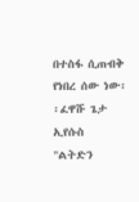በተስፋ ሲጠብቅ የነበረ ሰው ነው፡፡ፈዋሹ ጌታ ኢየሱስ "ልትድን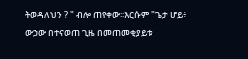ትወዳለህን ? " ብሎ ጠየቀው፡፡እርሱም "ጌታ ሆይ፥ ውኃው በተናወጠ ጊዜ በመጠመቂያይቱ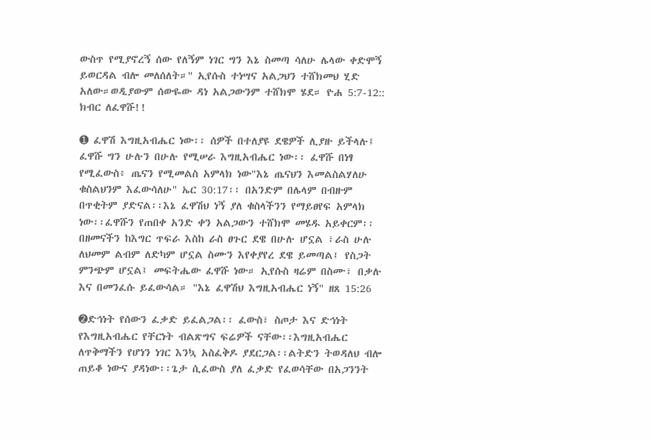ውስጥ የሚያኖረኝ ሰው የለኝም ነገር ግን እኔ ስመጣ ሳለሁ ሌላው ቀድሞኝ ይወርዳል ብሎ መለሰለት።" ኢየሱስ ተነሣና አልጋህን ተሸክመህ ሂድ አለው።ወዲያውም ሰውዬው ዳነ አልጋውንም ተሸክሞ ሄደ። ዮሐ 5:7-12:: ክብር ለፈዋሹ!!

➊ ፈዋሽ እግዚአብሔር ነው፡፡ ሰዎች በተለያዩ ደዌዎች ሊያዙ ይችላሉ፤ ፈዋሹ ግን ሁሉን በሁሉ የሚሠራ እግዚአብሔር ነው፡፡ ፈዋሹ በነፃ የሚፈውስ፥ ጤናን የሚመልስ አምላክ ነው"እኔ ጤናህን እመልስልሃለሁ ቁስልህንም እፈውሳለሁ" ኤር 30:17፡፡ በአንድም በሌላም በብዙም በጥቂትም ያድናል፡፡እኔ ፈዋሽህ ነኝ ያለ ቁስላችንን የማይፀየፍ አምላክ ነው፡፡ፈዋሹን የጠበቀ አንድ ቀን አልጋውን ተሸክሞ መሄዱ አይቀርም፡፡በዘመናችን ከእግር ጥፍራ እስከ ራስ ፀጉር ደዌ በሁሉ ሆኗል ፣ራስ ሁሉ ለህመም ልብም ለድካም ሆኗል ስሙን እየቀያየረ ደዌ ይመጣል፤ የስጋት ምንጭም ሆኗል፤ መፍትሔው ፈዋሹ ነው። ኢየሱስ ዛሬም በስሙ፣ በቃሉ እና በመንፈሱ ይፈውሳል። "እኔ ፈዋሽህ እግዚአብሔር ነኝ" ዘጸ 15:26

➋ድኅነት የሰውን ፈቃድ ይፈልጋል፡፡ ፈውስ፣ ስጦታ እና ድኅነት የእግዚአብሔር የቸርነት ብልጽግና ፍሬዎች ናቸው፡፡እግዚአብሔር ለጥቅማችን የሆነን ነገር እንኳ አስፈቅዶ ያደርጋል፡፡ልትድን ትወዳለህ ብሎ ጠይቆ ነውና ያዳነው፡፡ጌታ ሲፈውስ ያለ ፈቃድ የፈወሳቸው በአጋንንት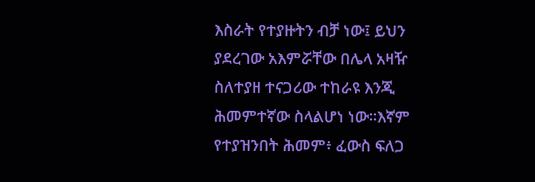እስራት የተያዙትን ብቻ ነው፤ ይህን ያደረገው አእምሯቸው በሌላ አዛዥ ስለተያዘ ተናጋሪው ተከራዩ እንጂ ሕመምተኛው ስላልሆነ ነው፡፡እኛም የተያዝንበት ሕመም፥ ፈውስ ፍለጋ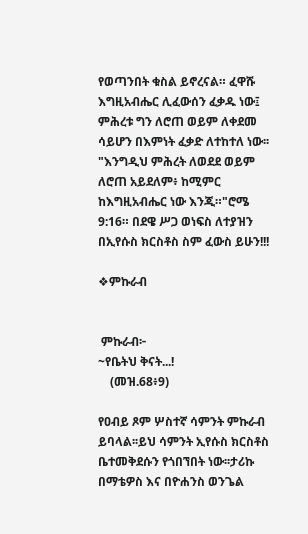የወጣንበት ቁስል ይኖረናል። ፈዋሹ እግዚአብሔር ሊፈውሰን ፈቃዱ ነው፤ ምሕረቱ ግን ለሮጠ ወይም ለቀደመ ሳይሆን በእምነት ፈቃድ ለተከተለ ነው፡፡"እንግዲህ ምሕረት ለወደደ ወይም ለሮጠ አይደለም፥ ከሚምር ከእግዚአብሔር ነው እንጂ።"ሮሜ 9:16። በደዌ ሥጋ ወነፍስ ለተያዝን በኢየሱስ ክርስቶስ ስም ፈውስ ይሁን!!!

❖ምኩራብ


 ምኩራብ፦
~የቤትህ ቅናት...!
    (መዝ.68፥9)

የዐብይ ጾም ሦስተኛ ሳምንት ምኩራብ ይባላል፡፡ይህ ሳምንት ኢየሱስ ክርስቶስ ቤተመቅደሱን የጎበኘበት ነው፡፡ታሪኩ በማቴዎስ እና በዮሐንስ ወንጌል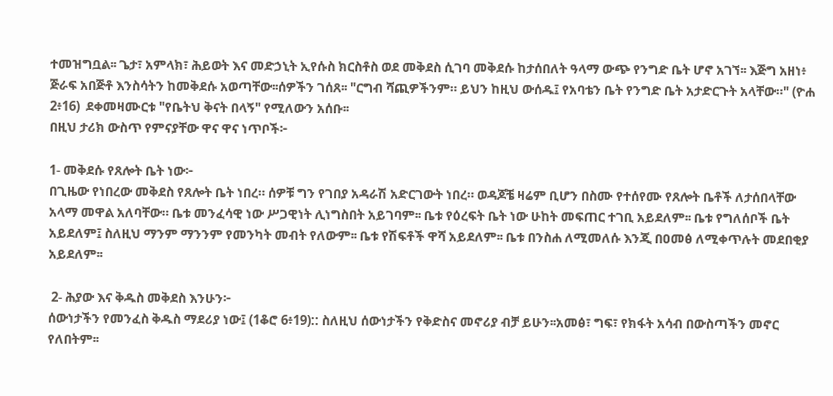ተመዝግቧል፡፡ ጌታ፣ አምላክ፣ ሕይወት እና መድኃኒት ኢየሱስ ክርስቶስ ወደ መቅደስ ሲገባ መቅደሱ ከታሰበለት ዓላማ ውጭ የንግድ ቤት ሆኖ አገኘ፡፡ እጅግ አዘነ፥ ጅራፍ አበጅቶ እንስሳትን ከመቅደሱ አወጣቸው፡፡ሰዎችን ገሰጸ፡፡ "ርግብ ሻጪዎችንም። ይህን ከዚህ ውሰዱ፤ የአባቴን ቤት የንግድ ቤት አታድርጉት አላቸው።" (ዮሐ 2፥16)  ደቀመዛሙርቱ "የቤትህ ቅናት በላኝ" የሚለውን አሰቡ፡፡
በዚህ ታሪክ ውስጥ የምናያቸው ዋና ዋና ነጥቦች፦

1- መቅደሱ የጸሎት ቤት ነው፦
በጊዜው የነበረው መቅደስ የጸሎት ቤት ነበረ። ሰዎቹ ግን የገበያ አዳራሽ አድርገውት ነበረ። ወዳጆቼ ዛሬም ቢሆን በስሙ የተሰየሙ የጸሎት ቤቶች ለታሰበላቸው አላማ መዋል አለባቸው። ቤቱ መንፈሳዊ ነው ሥጋዊነት ሊነግስበት አይገባም፡፡ ቤቱ የዕረፍት ቤት ነው ሁከት መፍጠር ተገቢ አይደለም፡፡ ቤቱ የግለሰቦች ቤት አይደለም፤ ስለዚህ ማንም ማንንም የመንካት መብት የለውም፡፡ ቤቱ የሽፍቶች ዋሻ አይደለም፡፡ ቤቱ በንስሐ ለሚመለሱ እንጂ በዐመፅ ለሚቀጥሉት መደበቂያ አይደለም፡፡

 2- ሕያው እና ቅዱስ መቅደስ እንሁን፦
ሰውነታችን የመንፈስ ቅዱስ ማደሪያ ነው፤ (1ቆሮ 6፥19):: ስለዚህ ሰውነታችን የቅድስና መኖሪያ ብቻ ይሁን፡፡አመፅ፣ ግፍ፣ የክፋት አሳብ በውስጣችን መኖር የለበትም፡፡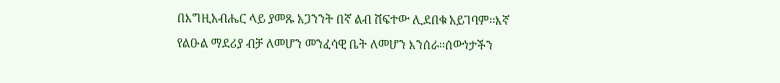በእግዚአብሔር ላይ ያመጹ አጋንንት በኛ ልብ ሸፍተው ሊደበቁ አይገባም፡፡እኛ የልዑል ማደሪያ ብቻ ለመሆን መንፈሳዊ ቤት ለመሆን እንሰራ፡፡ሰውነታችን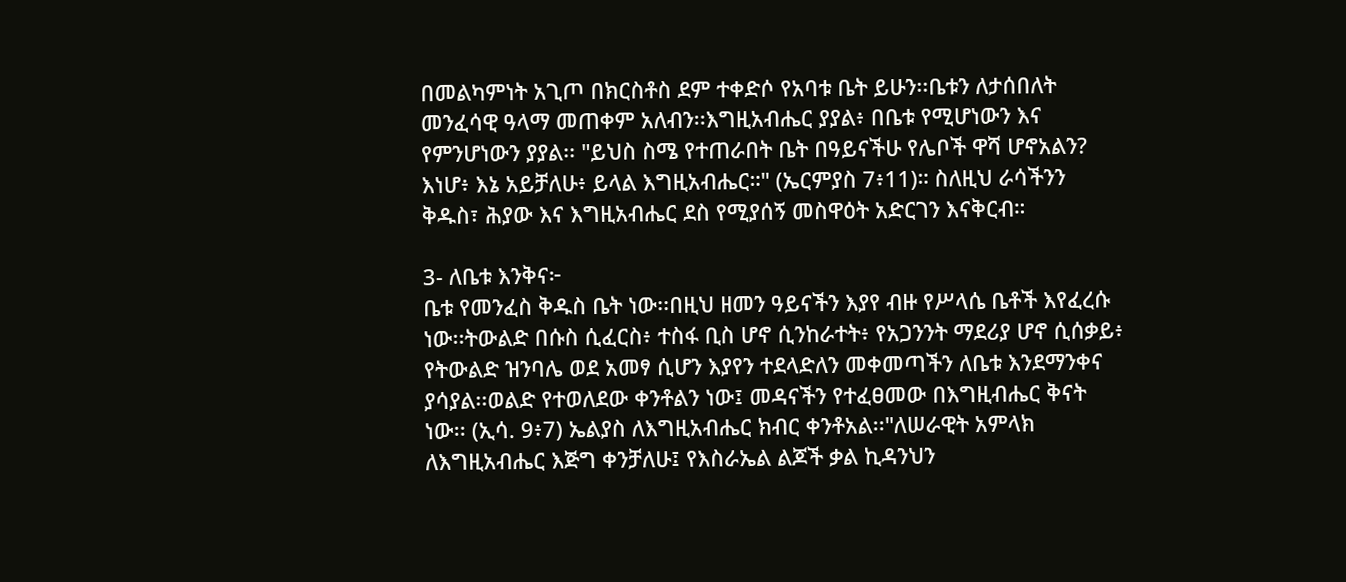በመልካምነት አጊጦ በክርስቶስ ደም ተቀድሶ የአባቱ ቤት ይሁን፡፡ቤቱን ለታሰበለት መንፈሳዊ ዓላማ መጠቀም አለብን፡፡እግዚአብሔር ያያል፥ በቤቱ የሚሆነውን እና የምንሆነውን ያያል፡፡ "ይህስ ስሜ የተጠራበት ቤት በዓይናችሁ የሌቦች ዋሻ ሆኖአልን? እነሆ፥ እኔ አይቻለሁ፥ ይላል እግዚአብሔር።" (ኤርምያስ 7፥11)። ስለዚህ ራሳችንን ቅዱስ፣ ሕያው እና እግዚአብሔር ደስ የሚያሰኝ መስዋዕት አድርገን እናቅርብ።

3- ለቤቱ እንቅና፦
ቤቱ የመንፈስ ቅዱስ ቤት ነው፡፡በዚህ ዘመን ዓይናችን እያየ ብዙ የሥላሴ ቤቶች እየፈረሱ ነው፡፡ትውልድ በሱስ ሲፈርስ፥ ተስፋ ቢስ ሆኖ ሲንከራተት፥ የአጋንንት ማደሪያ ሆኖ ሲሰቃይ፥ የትውልድ ዝንባሌ ወደ አመፃ ሲሆን እያየን ተደላድለን መቀመጣችን ለቤቱ እንደማንቀና ያሳያል፡፡ወልድ የተወለደው ቀንቶልን ነው፤ መዳናችን የተፈፀመው በእግዚብሔር ቅናት ነው፡፡ (ኢሳ. 9፥7) ኤልያስ ለእግዚአብሔር ክብር ቀንቶአል፡፡"ለሠራዊት አምላክ ለእግዚአብሔር እጅግ ቀንቻለሁ፤ የእስራኤል ልጆች ቃል ኪዳንህን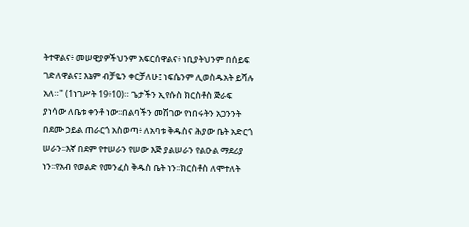ትተዋልና፥ መሠዊያዎችህንም አፍርሰዋልና፥ ነቢያትህንም በሰይፍ ገድለዋልና፤ እኔም ብቻዬን ቀርቻለሁ፤ ነፍሴንም ሊወስዱአት ይሻሉ አለ።" (1ነገሥት 19፥10)። ጌታችን ኢየሱስ ክርስቶስ ጅራፍ ያነሳው ለቤቱ ቀንቶ ነው፡፡በልባችን መሽገው የነበሩትን አጋንንት በደሙ ኃይል ጠራርጎ አስወጣ፥ ለአባቱ ቅዱስና ሕያው ቤት አድርጎ ሠራን፡፡እኛ በደም የተሠራን የሠው እጅ ያልሠራን የልዑል ማደሪያ ነን፡፡የአብ የወልድ የመንፈስ ቅዱስ ቤት ነን፡፡ክርስቶስ ለሞተለት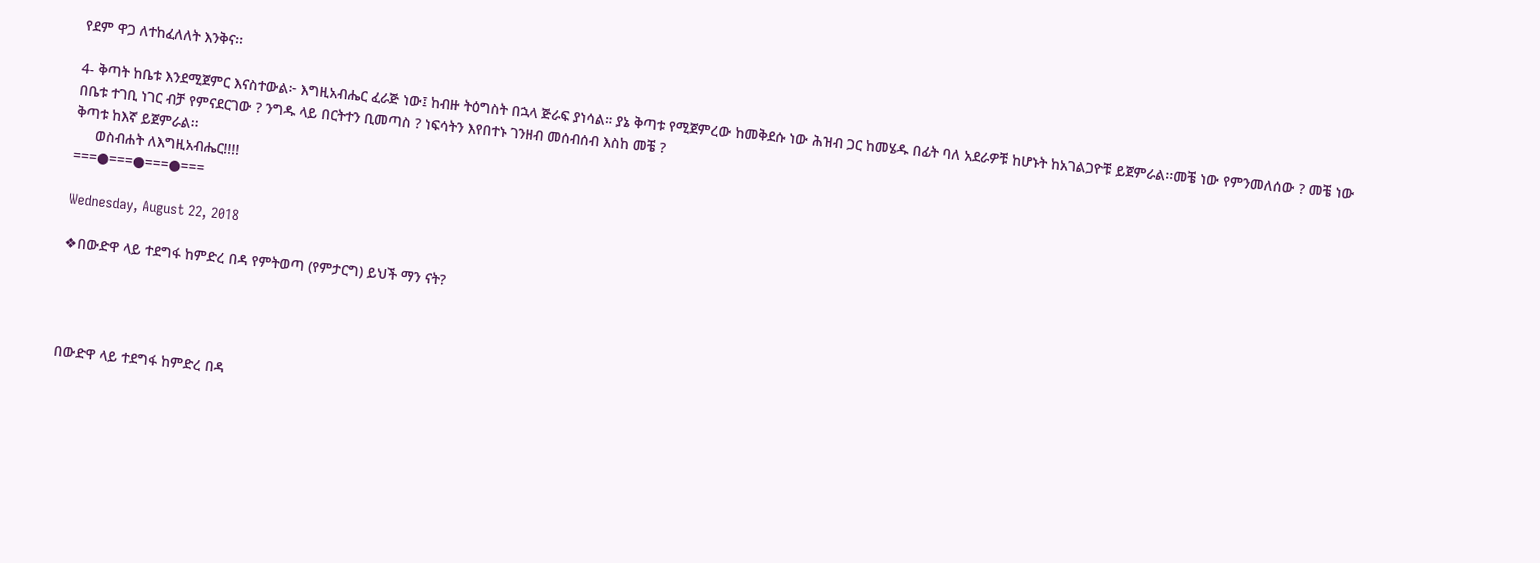የደም ዋጋ ለተከፈለለት እንቅና፡፡

4- ቅጣት ከቤቱ እንደሚጀምር እናስተውል፦ እግዚአብሔር ፈራጅ ነው፤ ከብዙ ትዕግስት በኋላ ጅራፍ ያነሳል። ያኔ ቅጣቱ የሚጀምረው ከመቅደሱ ነው ሕዝብ ጋር ከመሄዱ በፊት ባለ አደራዎቹ ከሆኑት ከአገልጋዮቹ ይጀምራል፡፡መቼ ነው የምንመለሰው ? መቼ ነው በቤቱ ተገቢ ነገር ብቻ የምናደርገው ? ንግዱ ላይ በርትተን ቢመጣስ ? ነፍሳትን እየበተኑ ገንዘብ መሰብሰብ እስከ መቼ ?
ቅጣቱ ከእኛ ይጀምራል፡፡
     ወስብሐት ለእግዚአብሔር!!!!
===●===●===●===

Wednesday, August 22, 2018

❖በውድዋ ላይ ተደግፋ ከምድረ በዳ የምትወጣ (የምታርግ) ይህች ማን ናት?




በውድዋ ላይ ተደግፋ ከምድረ በዳ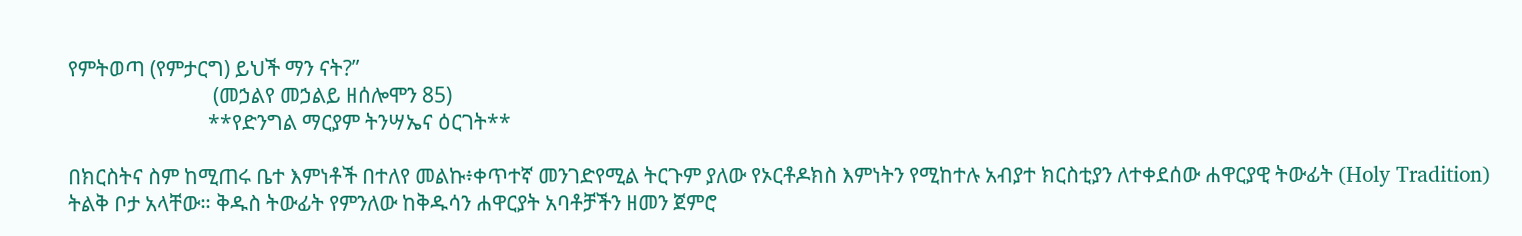የምትወጣ (የምታርግ) ይህች ማን ናት?”
                             (መኃልየ መኃልይ ዘሰሎሞን 85)
                            **የድንግል ማርያም ትንሣኤና ዕርገት**

በክርስትና ስም ከሚጠሩ ቤተ እምነቶች በተለየ መልኩ፥ቀጥተኛ መንገድየሚል ትርጉም ያለው የኦርቶዶክስ እምነትን የሚከተሉ አብያተ ክርስቲያን ለተቀደሰው ሐዋርያዊ ትውፊት (Holy Tradition) ትልቅ ቦታ አላቸው። ቅዱስ ትውፊት የምንለው ከቅዱሳን ሐዋርያት አባቶቻችን ዘመን ጀምሮ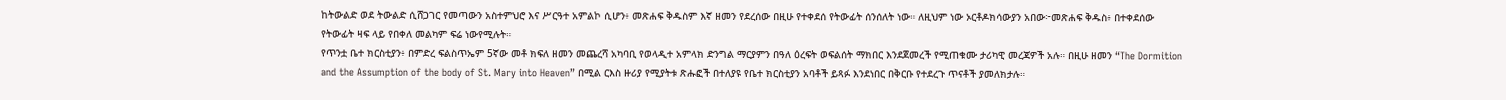ከትውልድ ወደ ትውልድ ሲሸጋገር የመጣውን አስተምህሮ እና ሥርዓተ አምልኮ ሲሆን፥ መጽሐፍ ቅዱስም እኛ ዘመን የደረሰው በዚሁ የተቀደሰ የትውፊት ሰንሰለት ነው። ለዚህም ነው ኦርቶዶክሳውያን አበው፦መጽሐፍ ቅዱስ፥ በተቀደሰው የትውፊት ዛፍ ላይ የበቀለ መልካም ፍሬ ነውየሚሉት።
የጥንቷ ቤተ ክርስቲያን፥ በምድረ ፍልስጥኤም 5ኛው መቶ ክፍለ ዘመን መጨረሻ አካባቢ የወላዲተ አምላክ ድንግል ማርያምን በዓለ ዕረፍት ወፍልሰት ማክበር እንደጀመረች የሚጠቁሙ ታሪካዊ መረጃዎች አሉ። በዚሁ ዘመን “The Dormition and the Assumption of the body of St. Mary into Heaven” በሚል ርእስ ዙሪያ የሚያትቱ ጽሑፎች በተለያዩ የቤተ ክርስቲያን አባቶች ይጻፉ እንደነበር በቅርቡ የተደረጉ ጥናቶች ያመለክታሉ።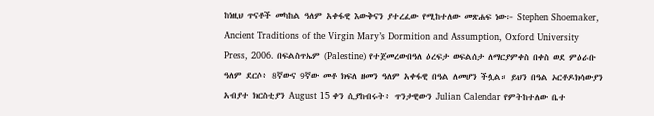ከነዚህ ጥናቶች መካከል ዓለም አቀፋዊ እውቅናን ያተረፈው የሚከተለው መጽሐፍ ነው፦ Stephen Shoemaker, Ancient Traditions of the Virgin Mary’s Dormition and Assumption, Oxford University Press, 2006. በፍልስጥኤም (Palestine) የተጀመረውበዓለ ዕረፍታ ወፍልሰታ ለማርያምቀስ በቀስ ወደ ምዕራቡ ዓለም ደርሶ፥ 8ኛውና 9ኛው መቶ ክፍለ ዘመን ዓለም አቀፋዊ በዓል ለመሆን ችሏል። ይህን በዓል ኦርቶዶክሳውያን አብያተ ክርስቲያን August 15 ቀን ሲያከብሩት፥ ጥንታዊውን Julian Calendar የምትከተለው ቤተ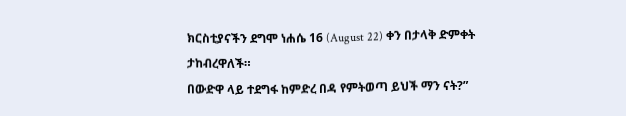ክርስቲያናችን ደግሞ ነሐሴ 16 (August 22) ቀን በታላቅ ድምቀት ታከብረዋለች።
በውድዋ ላይ ተደግፋ ከምድረ በዳ የምትወጣ ይህች ማን ናት?”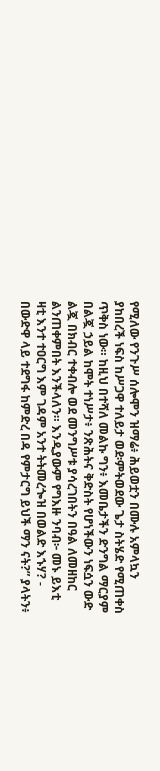የሚለው የንጉሥ ሰሎሞን ዝማሬ፥ ሕይወቷን በሙሉ አምላኳን ያከበረች ነፍስ ከሥጋዋ ተለይታ ወደ፡ምትወደው ጌታ ስትሄድ የሚጠቀስ ጥቅስ ነው። ከዚህ በተሻለ መልኩ ግን፥ እመቤታችን ድንግል ማርያም በልጇ ኃይል ከሞት ተነሥታ፥ ንጽሕትና ቅድስት የሆነችውን ነፍሷን ውድ ልጇ በክብር ተቀብሎ ወደ መንግሥቱ ያሳረገበትን በዓል ለመዘከር ልንጠቀምበት እንችላለን። እንዲያውም የግእዙ ንባብ፦ መኑ ይእቲ ዛቲ እንተ ተዐርግ እም ገዳም አንተ ትትመረጐዝ በወልድ እኁሃ? - በውድዋ ላይ ተደግፋ ከምድረ በዳ የምታርግ ይህች ማን ናት?” ያላትን፥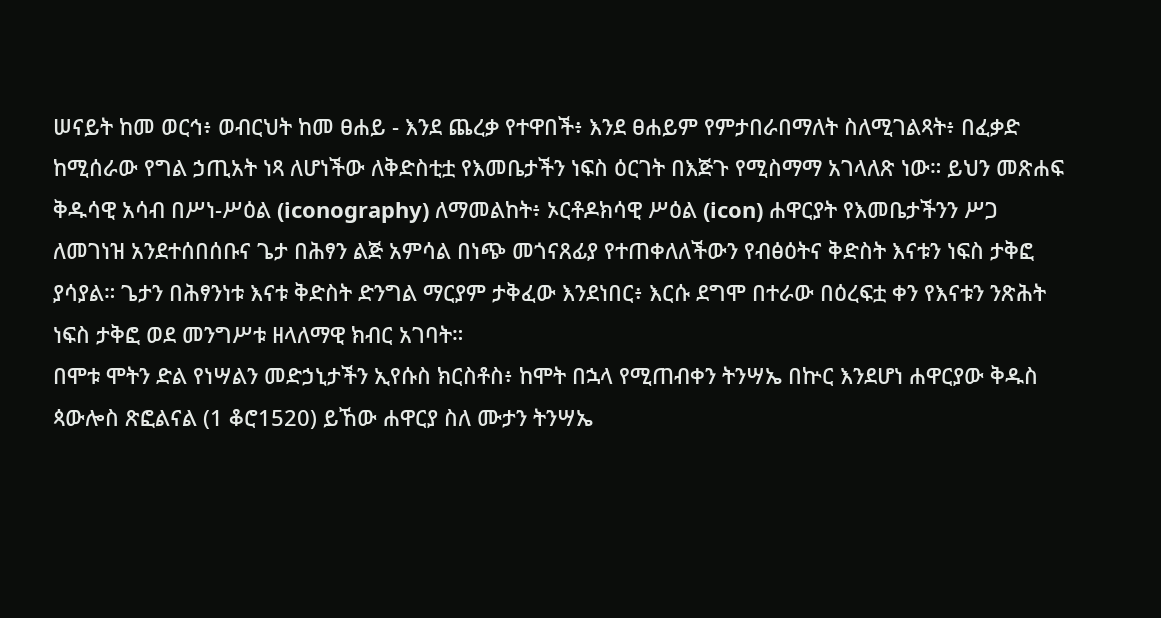ሠናይት ከመ ወርኅ፥ ወብርህት ከመ ፀሐይ - እንደ ጨረቃ የተዋበች፥ እንደ ፀሐይም የምታበራበማለት ስለሚገልጻት፥ በፈቃድ ከሚሰራው የግል ኃጢአት ነጻ ለሆነችው ለቅድስቲቷ የእመቤታችን ነፍስ ዕርገት በእጅጉ የሚስማማ አገላለጽ ነው። ይህን መጽሐፍ ቅዱሳዊ አሳብ በሥነ-ሥዕል (iconography) ለማመልከት፥ ኦርቶዶክሳዊ ሥዕል (icon) ሐዋርያት የእመቤታችንን ሥጋ ለመገነዝ አንደተሰበሰቡና ጌታ በሕፃን ልጅ አምሳል በነጭ መጎናጸፊያ የተጠቀለለችውን የብፅዕትና ቅድስት እናቱን ነፍስ ታቅፎ ያሳያል። ጌታን በሕፃንነቱ እናቱ ቅድስት ድንግል ማርያም ታቅፈው እንደነበር፥ እርሱ ደግሞ በተራው በዕረፍቷ ቀን የእናቱን ንጽሕት ነፍስ ታቅፎ ወደ መንግሥቱ ዘላለማዊ ክብር አገባት።
በሞቱ ሞትን ድል የነሣልን መድኃኒታችን ኢየሱስ ክርስቶስ፥ ከሞት በኋላ የሚጠብቀን ትንሣኤ በኵር እንደሆነ ሐዋርያው ቅዱስ ጳውሎስ ጽፎልናል (1 ቆሮ1520) ይኸው ሐዋርያ ስለ ሙታን ትንሣኤ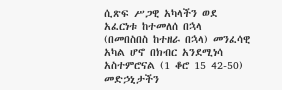ሲጽፍ ሥጋዊ አካላችን ወደ አፈርነቱ ከተመለሰ በኋላ (በመበስበስ ከተዘራ በኋላ) መንፈሳዊ አካል ሆኖ በክብር አንደሚነሳ አስተምሮናል (1 ቆሮ 15 42-50) መድኃኒታችን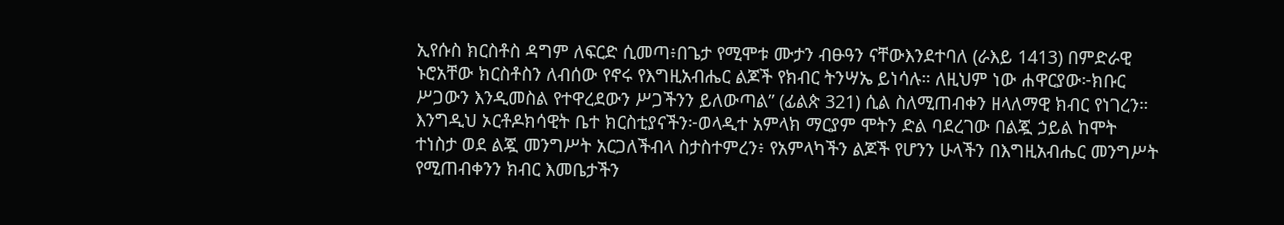ኢየሱስ ክርስቶስ ዳግም ለፍርድ ሲመጣ፥በጌታ የሚሞቱ ሙታን ብፁዓን ናቸውእንደተባለ (ራእይ 1413) በምድራዊ ኑሮአቸው ክርስቶስን ለብሰው የኖሩ የእግዚአብሔር ልጆች የክብር ትንሣኤ ይነሳሉ። ለዚህም ነው ሐዋርያው፦ክቡር ሥጋውን እንዲመስል የተዋረደውን ሥጋችንን ይለውጣል” (ፊልጵ 321) ሲል ስለሚጠብቀን ዘላለማዊ ክብር የነገረን።
እንግዲህ ኦርቶዶክሳዊት ቤተ ክርስቲያናችን፦ወላዲተ አምላክ ማርያም ሞትን ድል ባደረገው በልጇ ኃይል ከሞት ተነስታ ወደ ልጇ መንግሥት አርጋለችብላ ስታስተምረን፥ የአምላካችን ልጆች የሆንን ሁላችን በእግዚአብሔር መንግሥት የሚጠብቀንን ክብር እመቤታችን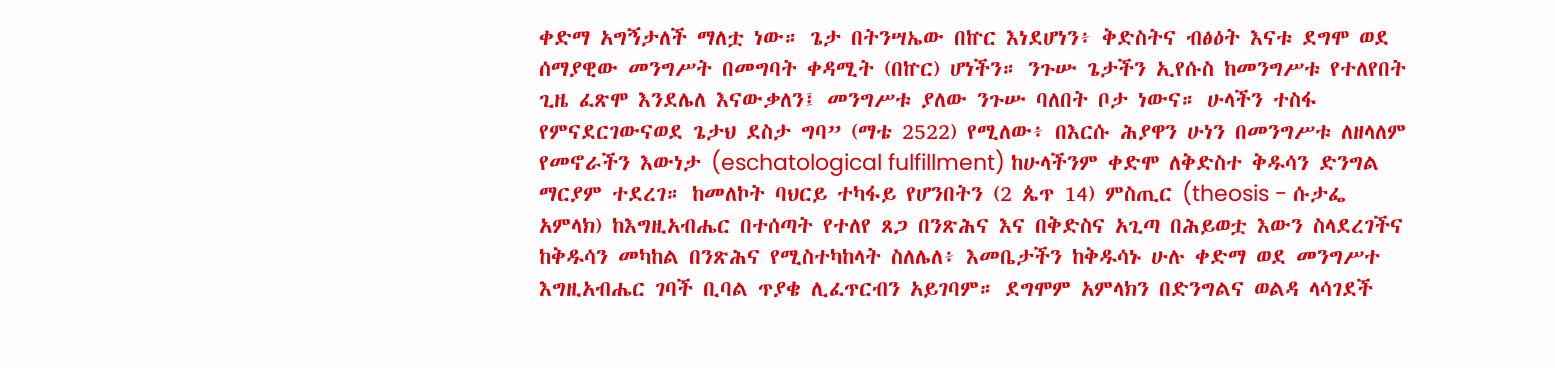ቀድማ አግኝታለች ማለቷ ነው። ጌታ በትንሣኤው በኵር እነደሆነን፥ ቅድስትና ብፅዕት እናቱ ደግሞ ወደ ሰማያዊው መንግሥት በመግባት ቀዳሚት (በኵር) ሆነችን። ንጉሡ ጌታችን ኢየሱስ ከመንግሥቱ የተለየበት ጊዜ ፈጽሞ እንደሌለ እናውቃለን፤ መንግሥቱ ያለው ንጉሡ ባለበት ቦታ ነውና። ሁላችን ተስፋ የምናደርገውናወደ ጌታህ ደስታ ግባ” (ማቴ 2522) የሚለው፥ በእርሱ ሕያዋን ሁነን በመንግሥቱ ለዘላለም የመኖራችን እውነታ (eschatological fulfillment) ከሁላችንም ቀድሞ ለቅድስተ ቅዱሳን ድንግል ማርያም ተደረገ። ከመለኮት ባህርይ ተካፋይ የሆንበትን (2 ጴጥ 14) ምስጢር (theosis - ሱታፌ አምላክ) ከእግዚአብሔር በተሰጣት የተለየ ጸጋ በንጽሕና እና በቅድስና አጊጣ በሕይወቷ እውን ስላደረገችና ከቅዱሳን መካከል በንጽሕና የሚስተካከላት ስለሌለ፥ እመቤታችን ከቅዱሳኑ ሁሉ ቀድማ ወደ መንግሥተ እግዚአብሔር ገባች ቢባል ጥያቄ ሊፈጥርብን አይገባም። ደግሞም አምላክን በድንግልና ወልዳ ላሳገደች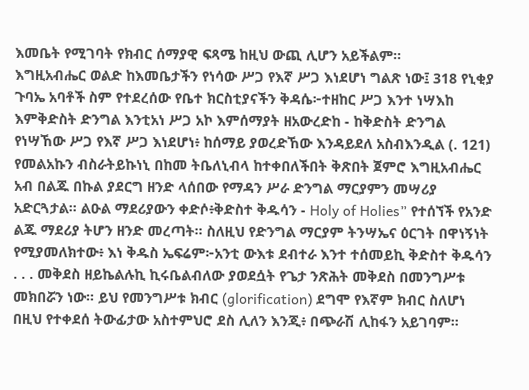እመቤት የሚገባት የክብር ሰማያዊ ፍጻሜ ከዚህ ውጪ ሊሆን አይችልም።
እግዚአብሔር ወልድ ከእመቤታችን የነሳው ሥጋ የእኛ ሥጋ እነደሆነ ግልጽ ነው፤ 318 የኒቂያ ጉባኤ አባቶች ስም የተደረሰው የቤተ ክርስቲያናችን ቅዳሴ፦ተዘከር ሥጋ እንተ ነሣእከ እምቅድስት ድንግል እንቲአነ ሥጋ አኮ እምሰማያት ዘአውረድከ - ከቅድስት ድንግል የነሣኸው ሥጋ የእኛ ሥጋ እነደሆነ፥ ከሰማይ ያወረድኸው እንዳይደለ አስብእንዲል (. 121) የመልአኩን ብስራትይኩነኒ በከመ ትቤለኒብላ ከተቀበለችበት ቅጽበት ጀምሮ እግዚአብሔር አብ በልጁ በኩል ያደርግ ዘንድ ላሰበው የማዳን ሥራ ድንግል ማርያምን መሣሪያ አድርጓታል። ልዑል ማደሪያውን ቀድሶ፥ቅድስተ ቅዱሳን - Holy of Holies” የተሰኘች የአንድ ልጁ ማደሪያ ትሆን ዘንድ መረጣት። ስለዚህ የድንግል ማርያም ትንሣኤና ዕርገት በዋነኝነት የሚያመለክተው፥ እነ ቅዱስ ኤፍሬም፦አንቲ ውእቱ ደብተራ እንተ ተሰመይኪ ቅድስተ ቅዱሳን . . . መቅደስ ዘይኬልሉኪ ኪሩቤልብለው ያወደሷት የጌታ ንጽሕት መቅደስ በመንግሥቱ መክበሯን ነው። ይህ የመንግሥቱ ክብር (glorification) ደግሞ የእኛም ክብር ስለሆነ በዚህ የተቀደሰ ትውፊታው አስተምህሮ ደስ ሊለን እንጂ፥ በጭራሽ ሊከፋን አይገባም።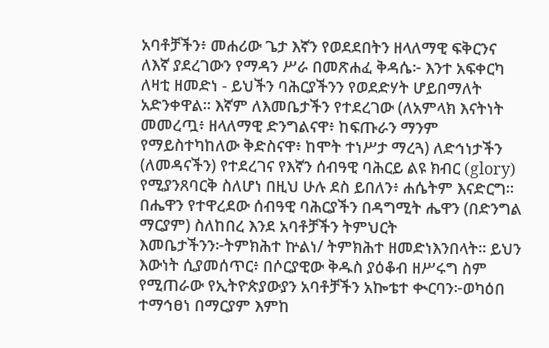አባቶቻችን፥ መሐሪው ጌታ እኛን የወደደበትን ዘላለማዊ ፍቅርንና ለእኛ ያደረገውን የማዳን ሥራ በመጽሐፈ ቅዳሴ፦ እንተ አፍቀርካ ለዛቲ ዘመድነ - ይህችን ባሕርያችንን የወደድሃት ሆይበማለት አድንቀዋል። እኛም ለእመቤታችን የተደረገው (ለአምላክ እናትነት መመረጧ፥ ዘላለማዊ ድንግልናዋ፥ ከፍጡራን ማንም የማይስተካከለው ቅድስናዋ፥ ከሞት ተነሥታ ማረጓ) ለድኅነታችን (ለመዳናችን) የተደረገና የእኛን ሰብዓዊ ባሕርይ ልዩ ክብር (glory) የሚያንጸባርቅ ስለሆነ በዚህ ሁሉ ደስ ይበለን፥ ሐሴትም እናድርግ። በሔዋን የተዋረደው ሰብዓዊ ባሕርያችን በዳግሚት ሔዋን (በድንግል ማርያም) ስለከበረ እንደ አባቶቻችን ትምህርት እመቤታችንን፦ትምክሕተ ኵልነ/ ትምክሕተ ዘመድነእንበላት። ይህን እውነት ሲያመሰጥር፥ በሶርያዊው ቅዱስ ያዕቆብ ዘሥሩግ ስም የሚጠራው የኢትዮጵያውያን አባቶቻችን አኰቴተ ቊርባን፦ወካዕበ ተማኅፀነ በማርያም እምከ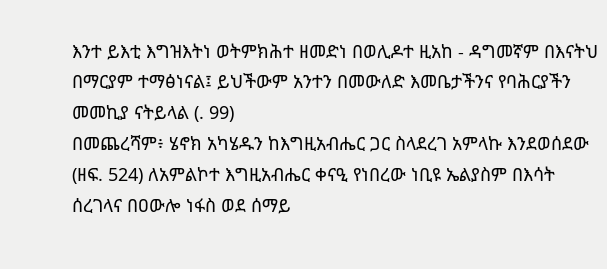እንተ ይእቲ እግዝእትነ ወትምክሕተ ዘመድነ በወሊዶተ ዚአከ - ዳግመኛም በእናትህ በማርያም ተማፅነናል፤ ይህችውም አንተን በመውለድ እመቤታችንና የባሕርያችን መመኪያ ናትይላል (. 99)
በመጨረሻም፥ ሄኖክ አካሄዱን ከእግዚአብሔር ጋር ስላደረገ አምላኩ እንደወሰደው (ዘፍ. 524) ለአምልኮተ እግዚአብሔር ቀናዒ የነበረው ነቢዩ ኤልያስም በእሳት ሰረገላና በዐውሎ ነፋስ ወደ ሰማይ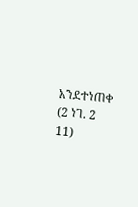አንደተነጠቀ (2 ነገ. 2 11)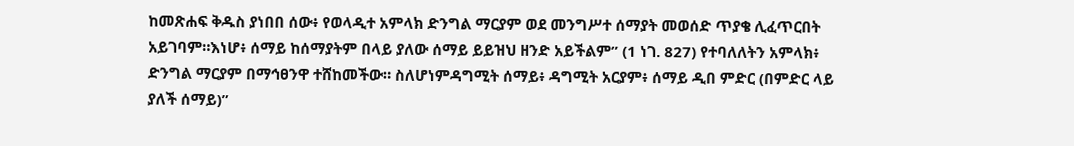ከመጽሐፍ ቅዱስ ያነበበ ሰው፥ የወላዲተ አምላክ ድንግል ማርያም ወደ መንግሥተ ሰማያት መወሰድ ጥያቄ ሊፈጥርበት አይገባም።እነሆ፥ ሰማይ ከሰማያትም በላይ ያለው ሰማይ ይይዝህ ዘንድ አይችልም” (1 ነገ. 827) የተባለለትን አምላክ፥ ድንግል ማርያም በማኅፀንዋ ተሸከመችው። ስለሆነምዳግሚት ሰማይ፥ ዳግሚት አርያም፥ ሰማይ ዲበ ምድር (በምድር ላይ ያለች ሰማይ)”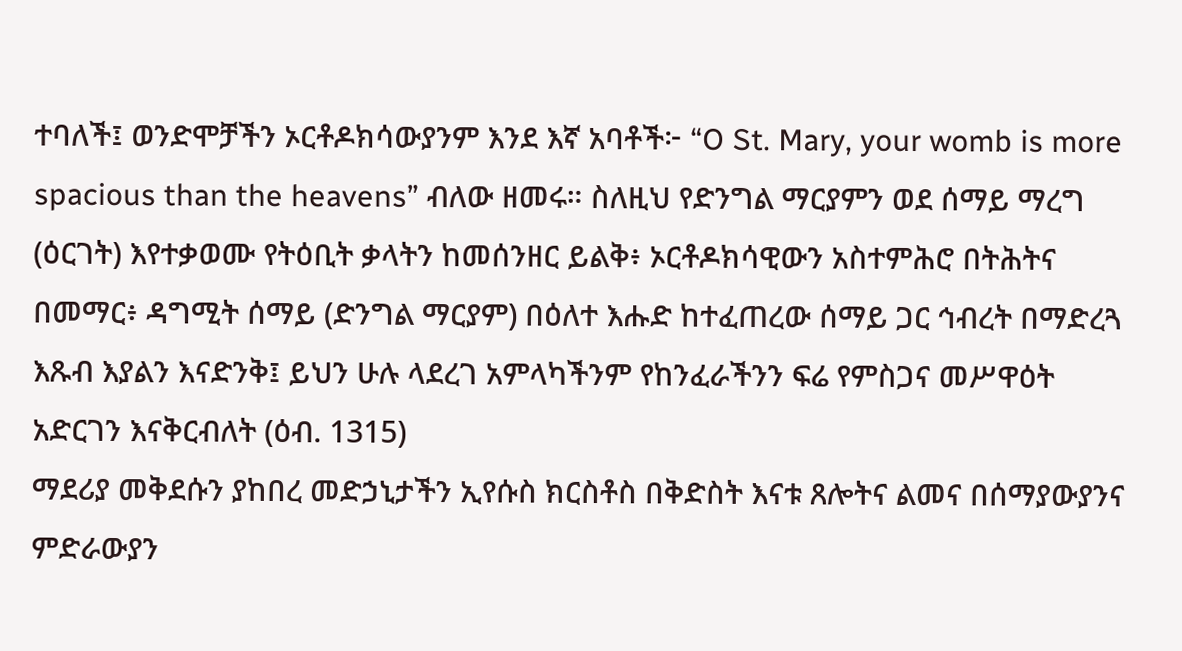ተባለች፤ ወንድሞቻችን ኦርቶዶክሳውያንም እንደ እኛ አባቶች፦ “O St. Mary, your womb is more spacious than the heavens” ብለው ዘመሩ። ስለዚህ የድንግል ማርያምን ወደ ሰማይ ማረግ (ዕርገት) እየተቃወሙ የትዕቢት ቃላትን ከመሰንዘር ይልቅ፥ ኦርቶዶክሳዊውን አስተምሕሮ በትሕትና በመማር፥ ዳግሚት ሰማይ (ድንግል ማርያም) በዕለተ እሑድ ከተፈጠረው ሰማይ ጋር ኅብረት በማድረጓ እጹብ እያልን እናድንቅ፤ ይህን ሁሉ ላደረገ አምላካችንም የከንፈራችንን ፍሬ የምስጋና መሥዋዕት አድርገን እናቅርብለት (ዕብ. 1315)
ማደሪያ መቅደሱን ያከበረ መድኃኒታችን ኢየሱስ ክርስቶስ በቅድስት እናቱ ጸሎትና ልመና በሰማያውያንና ምድራውያን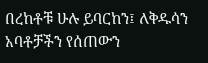በረከቶቹ ሁሉ ይባርከን፤ ለቅዱሳን አባቶቻችን የሰጠውን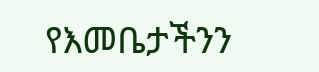የእመቤታችንን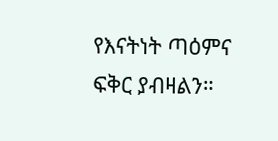የእናትነት ጣዕምና ፍቅር ያብዛልን።